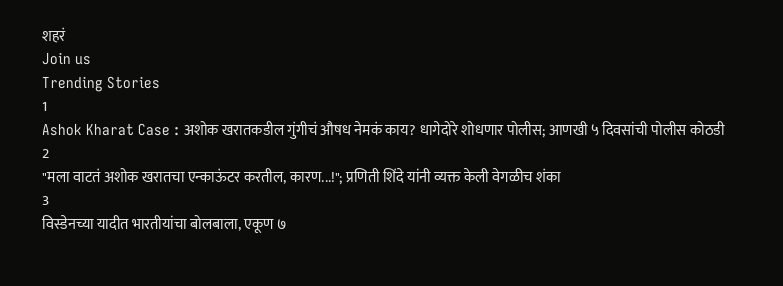शहरं
Join us
Trending Stories
1
Ashok Kharat Case : अशोक खरातकडील गुंगीचं औषध नेमकं काय? धागेदोरे शोधणार पोलीस; आणखी ५ दिवसांची पोलीस कोठडी
2
"मला वाटतं अशोक खरातचा एन्काऊंटर करतील, कारण...!"; प्रणिती शिंदे यांनी व्यक्त केली वेगळीच शंका
3
विस्डेनच्या यादीत भारतीयांचा बोलबाला, एकूण ७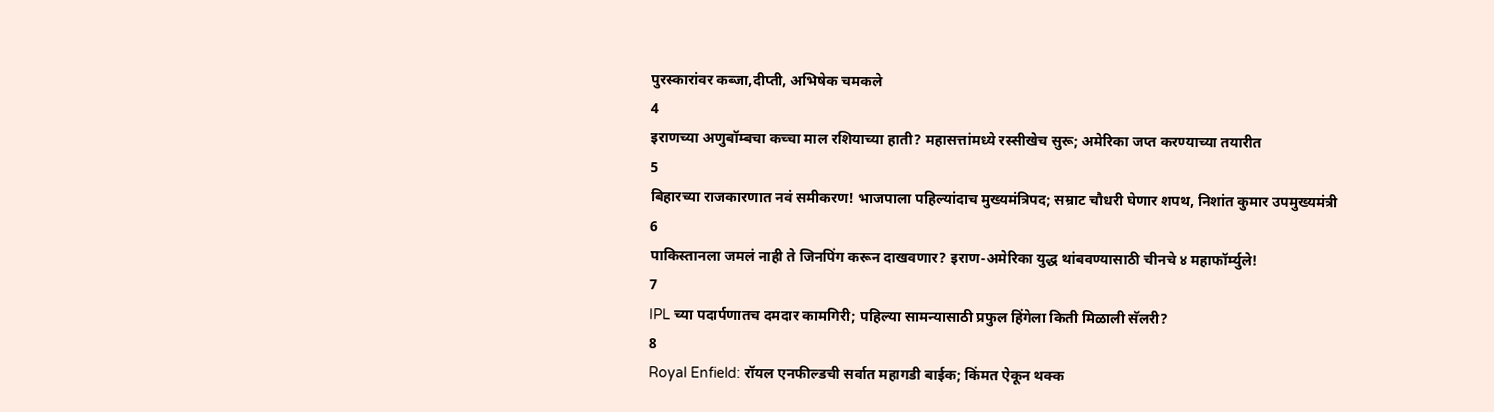पुरस्कारांवर कब्जा,दीप्ती, अभिषेक चमकले
4
इराणच्या अणुबॉम्बचा कच्चा माल रशियाच्या हाती? महासत्तांमध्ये रस्सीखेच सुरू; अमेरिका जप्त करण्याच्या तयारीत
5
बिहारच्या राजकारणात नवं समीकरण! भाजपाला पहिल्यांदाच मुख्यमंत्रिपद; सम्राट चौधरी घेणार शपथ, निशांत कुमार उपमुख्यमंत्री
6
पाकिस्तानला जमलं नाही ते जिनपिंग करून दाखवणार? इराण-अमेरिका युद्ध थांबवण्यासाठी चीनचे ४ महाफॉर्म्युले!
7
IPL च्या पदार्पणातच दमदार कामगिरी; पहिल्या सामन्यासाठी प्रफुल हिंगेला किती मिळाली सॅलरी?
8
Royal Enfield: रॉयल एनफील्डची सर्वात महागडी बाईक; किंमत ऐकून थक्क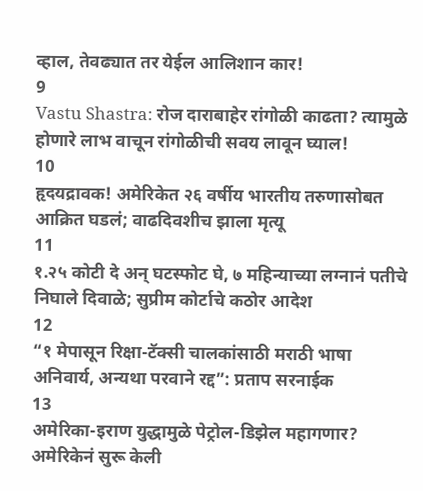व्हाल, तेवढ्यात तर येईल आलिशान कार!
9
Vastu Shastra: रोज दाराबाहेर रांगोळी काढता? त्यामुळे होणारे लाभ वाचून रांगोळीची सवय लावून घ्याल!
10
हृदयद्रावक! अमेरिकेत २६ वर्षीय भारतीय तरुणासोबत आक्रित घडलं; वाढदिवशीच झाला मृत्यू
11
१.२५ कोटी दे अन् घटस्फोट घे, ७ महिन्याच्या लग्नानं पतीचे निघाले दिवाळे; सुप्रीम कोर्टाचे कठोर आदेश
12
“१ मेपासून रिक्षा-टॅक्सी चालकांसाठी मराठी भाषा अनिवार्य, अन्यथा परवाने रद्द”: प्रताप सरनाईक
13
अमेरिका-इराण युद्धामुळे पेट्रोल-डिझेल महागणार? अमेरिकेनं सुरू केली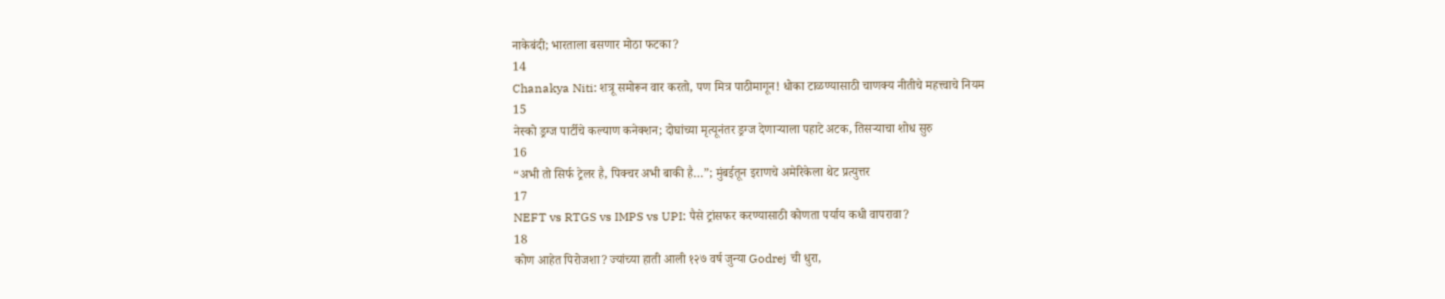नाकेबंदी; भारताला बसणार मोठा फटका?
14
Chanakya Niti: शत्रू समोरून वार करतो, पण मित्र पाठीमागून! धोका टाळण्यासाठी चाणक्य नीतीचे महत्त्वाचे नियम
15
नेस्को ड्रग्ज पार्टीचे कल्याण कनेक्शन; दोघांच्या मृत्यूनंतर ड्रग्ज देणाऱ्याला पहाटे अटक, तिसऱ्याचा शोध सुरु
16
“अभी तो सिर्फ ट्रेलर है, पिक्चर अभी बाकी है…”; मुंबईतून इराणचे अमेरिकेला थेट प्रत्युत्तर
17
NEFT vs RTGS vs IMPS vs UPI: पैसे ट्रांसफर करण्यासाठी कोणता पर्याय कधी वापरावा?
18
कोण आहेत पिरोजशा? ज्यांच्या हाती आली १२७ वर्ष जुन्या Godrej ची धुरा,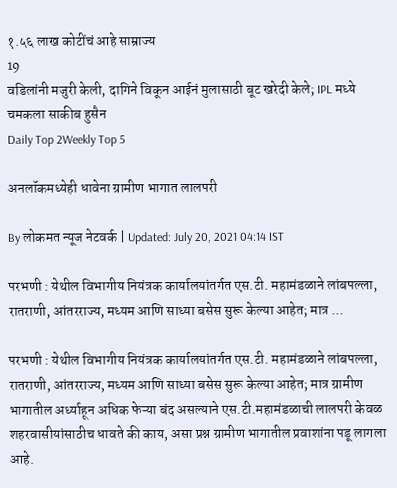१.५६ लाख कोटींचं आहे साम्राज्य
19
वडिलांनी मजुरी केली, दागिने विकून आईनं मुलासाठी बूट खरेदी केले; IPL मध्ये चमकला साकीब हुसैन
Daily Top 2Weekly Top 5

अनलॉकमध्येही धावेना ग्रामीण भागात लालपरी

By लोकमत न्यूज नेटवर्क | Updated: July 20, 2021 04:14 IST

परभणी : येथील विभागीय नियंत्रक कार्यालयांतर्गत एस.टी. महामंडळाने लांबपल्ला, रातराणी, आंतरराज्य, मध्यम आणि साध्या बसेस सुरू केल्या आहेत; मात्र ...

परभणी : येथील विभागीय नियंत्रक कार्यालयांतर्गत एस.टी. महामंडळाने लांबपल्ला, रातराणी, आंतरराज्य, मध्यम आणि साध्या बसेस सुरू केल्या आहेत; मात्र ग्रामीण भागातील अर्ध्याहून अधिक फेऱ्या बंद असल्याने एस.टी.महामंडळाची लालपरी केवळ शहरवासीयांसाठीच धावते की काय, असा प्रश्न ग्रामीण भागातील प्रवाशांना पडू लागला आहे.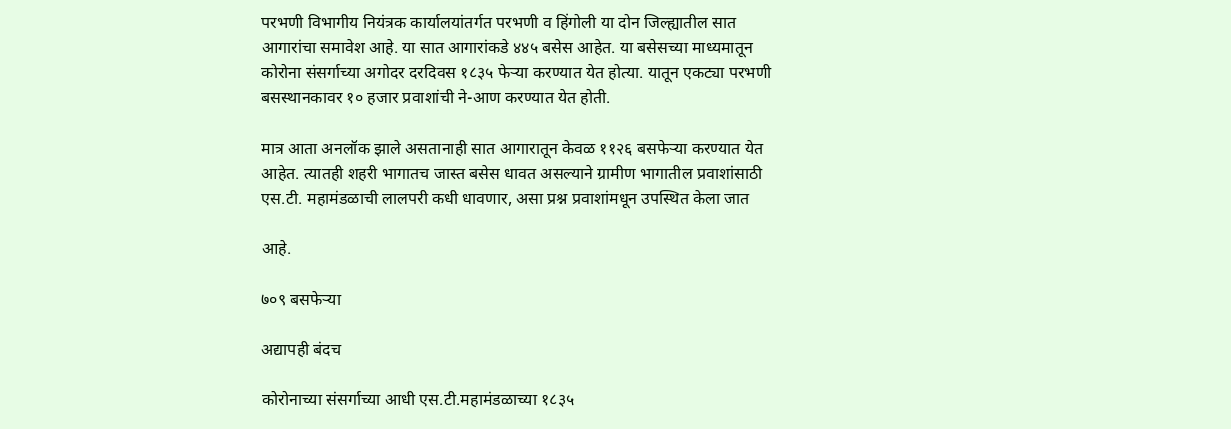परभणी विभागीय नियंत्रक कार्यालयांतर्गत परभणी व हिंगोली या दोन जिल्ह्यातील सात आगारांचा समावेश आहे. या सात आगारांकडे ४४५ बसेस आहेत. या बसेसच्या माध्यमातून कोरोना संसर्गाच्या अगोदर दरदिवस १८३५ फेऱ्या करण्यात येत होत्या. यातून एकट्या परभणी बसस्थानकावर १० हजार प्रवाशांची ने-आण करण्यात येत होती.

मात्र आता अनलॉक झाले असतानाही सात आगारातून केवळ ११२६ बसफेऱ्या करण्यात येत आहेत. त्यातही शहरी भागातच जास्त बसेस धावत असल्याने ग्रामीण भागातील प्रवाशांसाठी एस.टी. महामंडळाची लालपरी कधी धावणार, असा प्रश्न प्रवाशांमधून उपस्थित केला जात

आहे.

७०९ बसफेऱ्या

अद्यापही बंदच

कोरोनाच्या संसर्गाच्या आधी एस.टी.महामंडळाच्या १८३५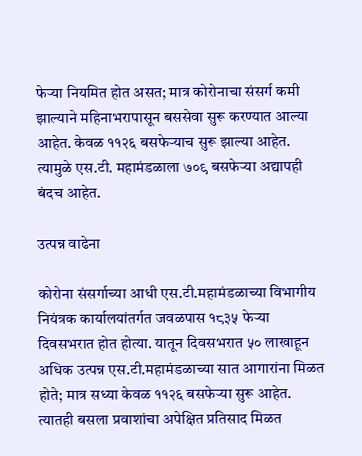फेऱ्या नियमित होत असत; मात्र कोरोनाचा संसर्ग कमी झाल्याने महिनाभरापासून बससेवा सुरू करण्यात आल्या आहेत. केवळ ११२६ बसफेऱ्याच सुरू झाल्या आहेत. त्यामुळे एस.टी. महामंडळाला ७०९ बसफेऱ्या अद्यापही बंदच आहेत.

उत्पन्न वाढेना

कोरोना संसर्गाच्या आधी एस.टी.महामंडळाच्या विभागीय नियंत्रक कार्यालयांतर्गत जवळपास १८३५ फेऱ्या दिवसभरात होत होत्या. यातून दिवसभरात ५० लाखाहून अधिक उत्पन्न एस.टी.महामंडळाच्या सात आगारांना मिळत होते; मात्र सध्या केवळ ११२६ बसफेऱ्या सुरू आहेत. त्यातही बसला प्रवाशांचा अपेक्षित प्रतिसाद मिळत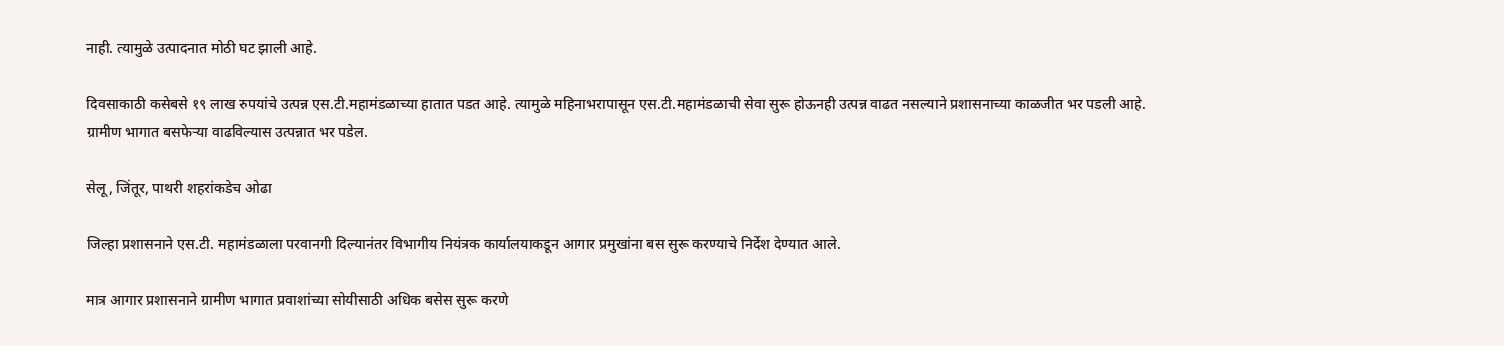नाही. त्यामुळे उत्पादनात मोठी घट झाली आहे.

दिवसाकाठी कसेबसे १९ लाख रुपयांचे उत्पन्न एस.टी.महामंडळाच्या हातात पडत आहे. त्यामुळे महिनाभरापासून एस.टी.महामंडळाची सेवा सुरू होऊनही उत्पन्न वाढत नसल्याने प्रशासनाच्या काळजीत भर पडली आहे. ग्रामीण भागात बसफेऱ्या वाढविल्यास उत्पन्नात भर पडेल.

सेलू, जिंतूर, पाथरी शहरांकडेच ओढा

जिल्हा प्रशासनाने एस.टी. महामंडळाला परवानगी दिल्यानंतर विभागीय नियंत्रक कार्यालयाकडून आगार प्रमुखांना बस सुरू करण्याचे निर्देश देण्यात आले.

मात्र आगार प्रशासनाने ग्रामीण भागात प्रवाशांच्या सोयीसाठी अधिक बसेस सुरू करणे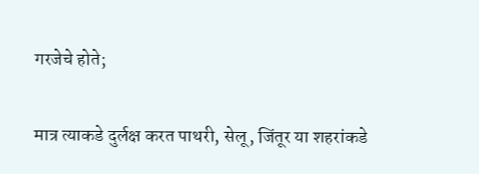गरजेचे होते;

मात्र त्याकडे दुर्लक्ष करत पाथरी, सेलू, जिंतूर या शहरांकडे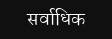सर्वाधिक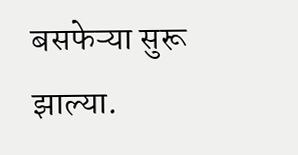बसफेऱ्या सुरू झाल्या.